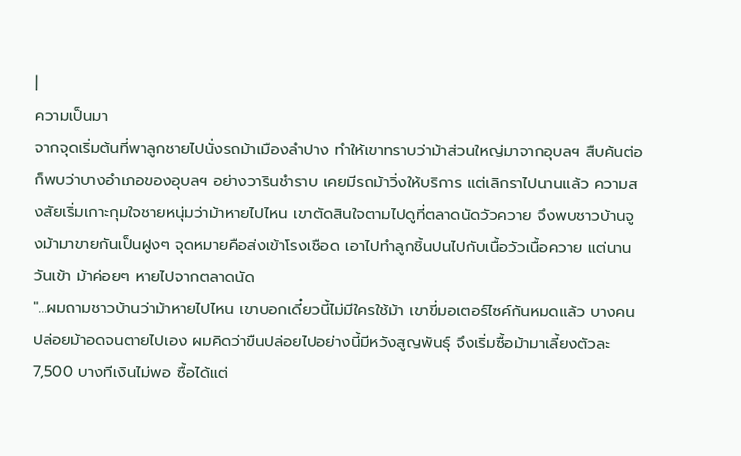|
ความเป็นมา
จากจุดเริ่มต้นที่พาลูกชายไปนั่งรถม้าเมืองลำปาง ทำให้เขาทราบว่าม้าส่วนใหญ่มาจากอุบลฯ สืบค้นต่อก็พบว่าบางอำเภอของอุบลฯ อย่างวารินชำราบ เคยมีรถม้าวิ่งให้บริการ แต่เลิกราไปนานแล้ว ความสงสัยเริ่มเกาะกุมใจชายหนุ่มว่าม้าหายไปไหน เขาตัดสินใจตามไปดูที่ตลาดนัดวัวควาย จึงพบชาวบ้านจูงม้ามาขายกันเป็นฝูงๆ จุดหมายคือส่งเข้าโรงเชือด เอาไปทำลูกชิ้นปนไปกับเนื้อวัวเนื้อควาย แต่นานวันเข้า ม้าค่อยๆ หายไปจากตลาดนัด
"...ผมถามชาวบ้านว่าม้าหายไปไหน เขาบอกเดี๋ยวนี้ไม่มีใครใช้ม้า เขาขี่มอเตอร์ไซค์กันหมดแล้ว บางคนปล่อยม้าอดจนตายไปเอง ผมคิดว่าขืนปล่อยไปอย่างนี้มีหวังสูญพันธุ์ จึงเริ่มซื้อม้ามาเลี้ยงตัวละ 7,500 บางทีเงินไม่พอ ซื้อได้แต่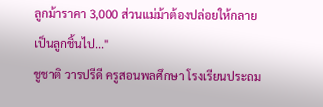ลูกม้าราคา 3,000 ส่วนแม่ม้าต้องปล่อยให้กลายเป็นลูกชิ้นไป..."
ชูชาติ วารปรีดี ครูสอนพลศึกษา โรงเรียนประถม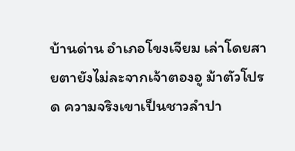บ้านด่าน อำเภอโขงเจียม เล่าโดยสายตายังไม่ละจากเจ้าตองอู ม้าตัวโปรด ความจริงเขาเป็นชาวลำปา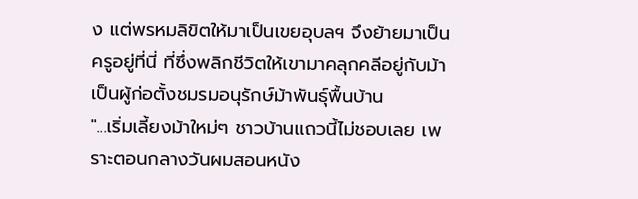ง แต่พรหมลิขิตให้มาเป็นเขยอุบลฯ จึงย้ายมาเป็นครูอยู่ที่นี่ ที่ซึ่งพลิกชีวิตให้เขามาคลุกคลีอยู่กับม้า เป็นผู้ก่อตั้งชมรมอนุรักษ์ม้าพันธุ์พื้นบ้าน
"...เริ่มเลี้ยงม้าใหม่ๆ ชาวบ้านแถวนี้ไม่ชอบเลย เพราะตอนกลางวันผมสอนหนัง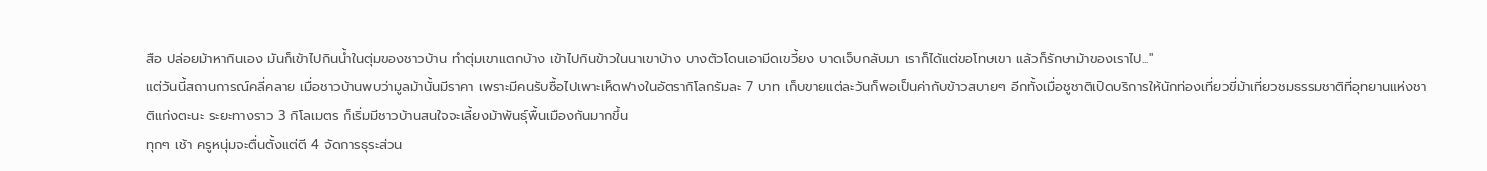สือ ปล่อยม้าหากินเอง มันก็เข้าไปกินน้ำในตุ่มของชาวบ้าน ทำตุ่มเขาแตกบ้าง เข้าไปกินข้าวในนาเขาบ้าง บางตัวโดนเอามีดเขวี้ยง บาดเจ็บกลับมา เราก็ได้แต่ขอโทษเขา แล้วก็รักษาม้าของเราไป..."
แต่วันนี้สถานการณ์คลี่คลาย เมื่อชาวบ้านพบว่ามูลม้านั้นมีราคา เพราะมีคนรับซื้อไปเพาะเห็ดฟางในอัตรากิโลกรัมละ 7 บาท เก็บขายแต่ละวันก็พอเป็นค่ากับข้าวสบายๆ อีกทั้งเมื่อชูชาติเปิดบริการให้นักท่องเที่ยวขี่ม้าเที่ยวชมธรรมชาติที่อุทยานแห่งชาติแก่งตะนะ ระยะทางราว 3 กิโลเมตร ก็เริ่มมีชาวบ้านสนใจจะเลี้ยงม้าพันธุ์พื้นเมืองกันมากขึ้น
ทุกๆ เช้า ครูหนุ่มจะตื่นตั้งแต่ตี 4 จัดการธุระส่วน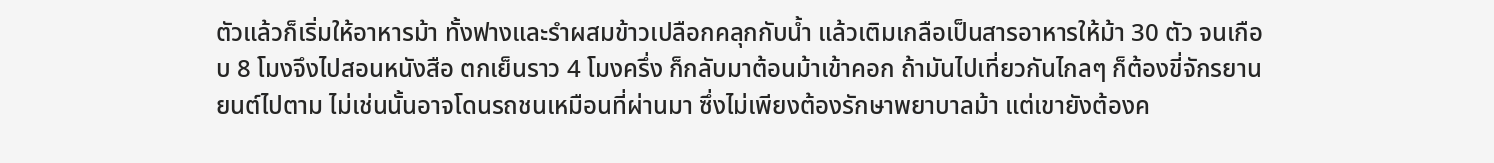ตัวแล้วก็เริ่มให้อาหารม้า ทั้งฟางและรำผสมข้าวเปลือกคลุกกับน้ำ แล้วเติมเกลือเป็นสารอาหารให้ม้า 30 ตัว จนเกือบ 8 โมงจึงไปสอนหนังสือ ตกเย็นราว 4 โมงครึ่ง ก็กลับมาต้อนม้าเข้าคอก ถ้ามันไปเที่ยวกันไกลๆ ก็ต้องขี่จักรยานยนต์ไปตาม ไม่เช่นนั้นอาจโดนรถชนเหมือนที่ผ่านมา ซึ่งไม่เพียงต้องรักษาพยาบาลม้า แต่เขายังต้องค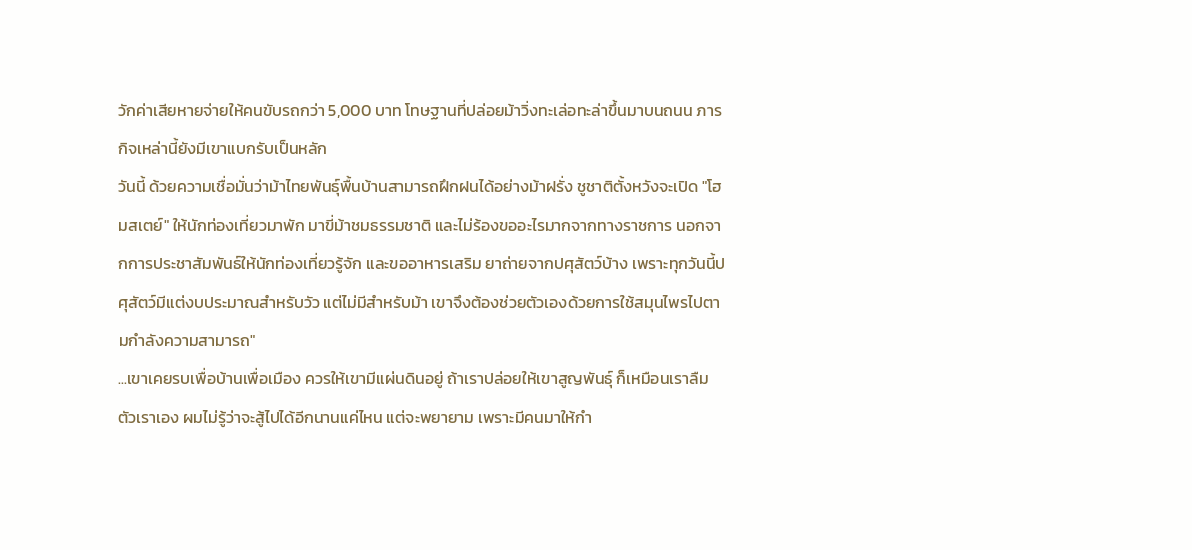วักค่าเสียหายจ่ายให้คนขับรถกว่า 5,000 บาท โทษฐานที่ปล่อยม้าวิ่งทะเล่อทะล่าขึ้นมาบนถนน ภารกิจเหล่านี้ยังมีเขาแบกรับเป็นหลัก
วันนี้ ด้วยความเชื่อมั่นว่าม้าไทยพันธุ์พื้นบ้านสามารถฝึกฝนได้อย่างม้าฝรั่ง ชูชาติตั้งหวังจะเปิด "โฮมสเตย์" ให้นักท่องเที่ยวมาพัก มาขี่ม้าชมธรรมชาติ และไม่ร้องขออะไรมากจากทางราชการ นอกจากการประชาสัมพันธ์ให้นักท่องเที่ยวรู้จัก และขออาหารเสริม ยาถ่ายจากปศุสัตว์บ้าง เพราะทุกวันนี้ปศุสัตว์มีแต่งบประมาณสำหรับวัว แต่ไม่มีสำหรับม้า เขาจึงต้องช่วยตัวเองด้วยการใช้สมุนไพรไปตามกำลังความสามารถ"
...เขาเคยรบเพื่อบ้านเพื่อเมือง ควรให้เขามีแผ่นดินอยู่ ถ้าเราปล่อยให้เขาสูญพันธุ์ ก็เหมือนเราลืมตัวเราเอง ผมไม่รู้ว่าจะสู้ไปได้อีกนานแค่ไหน แต่จะพยายาม เพราะมีคนมาให้กำ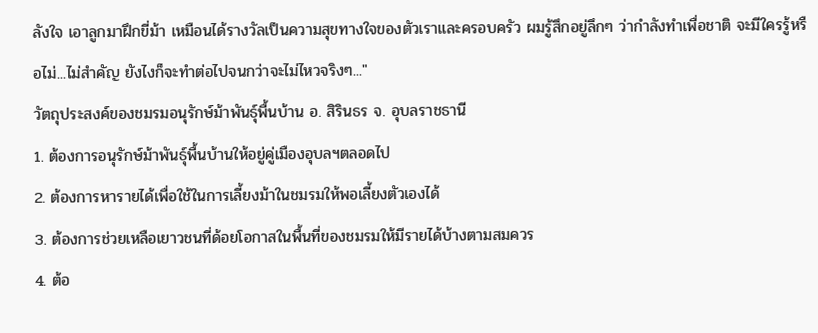ลังใจ เอาลูกมาฝึกขี่ม้า เหมือนได้รางวัลเป็นความสุขทางใจของตัวเราและครอบครัว ผมรู้สึกอยู่ลึกๆ ว่ากำลังทำเพื่อชาติ จะมีใครรู้หรือไม่...ไม่สำคัญ ยังไงก็จะทำต่อไปจนกว่าจะไม่ไหวจริงๆ..."
วัตถุประสงค์ของชมรมอนุรักษ์ม้าพันธุ์พื้นบ้าน อ. สิรินธร จ. อุบลราชธานี
1. ต้องการอนุรักษ์ม้าพันธุ์พื้นบ้านให้อยู่คู่เมืองอุบลฯตลอดไป
2. ต้องการหารายได้เพื่อใช้ในการเลี้ยงม้าในชมรมให้พอเลี้ยงตัวเองได้
3. ต้องการช่วยเหลือเยาวชนที่ด้อยโอกาสในพื้นที่ของชมรมให้มีรายได้บ้างตามสมควร
4. ต้อ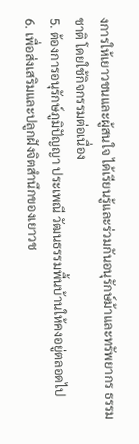งการให้เยาวชนและผู้สนใจ ได้เรียนรู้และร่วมกันอนุรักษ์ม้าและทรัพยากร ธรรมชาติ โดยใช้กิจกรรมต่อเนื่อง
5. ต้องการอนุรักษ์ภูมิปัญญา ประเพณี วัฒนธรรมพื้นบ้านให้คงอยู่ตลอดไป
6. เพื่อส่งเสริมและปลูกฝังจิตสำนึกของเยาวช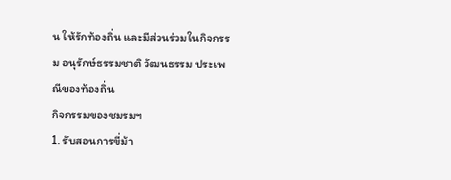น ให้รักท้องถิ่น และมีส่วนร่วมในกิจกรรม อนุรักษ์ธรรมชาติ วัฒนธรรม ประเพณีของท้องถิ่น
กิจกรรมของชมรมฯ
1. รับสอนการขี่ม้า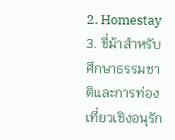2. Homestay
3. ขี่ม้าสำหรับศึกษาธรรมชาติและการท่องเที่ยวเชิงอนุรัก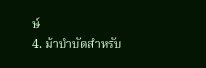ษ์
4. ม้าบำบัดสำหรับ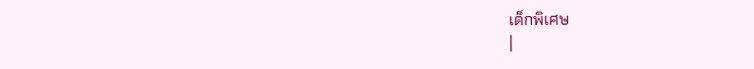เด็กพิเศษ
|